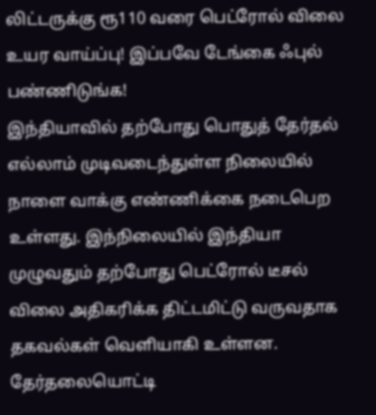லிட்டருக்கு ரூ110 வரை பெட்ரோல் விலை உயர வாய்ப்பு! இப்பவே டேங்கை ஃபுல் பண்ணிடுங்க!
இந்தியாவில் தற்போது பொதுத் தேர்தல் எல்லாம் முடிவடைந்துள்ள நிலையில் நாளை வாக்கு எண்ணிக்கை நடைபெற உள்ளது. இந்நிலையில் இந்தியா முழுவதும் தற்போது பெட்ரோல் டீசல் விலை அதிகரிக்க திட்டமிட்டு வருவதாக தகவல்கள் வெளியாகி உள்ளன. தேர்தலையொட்டி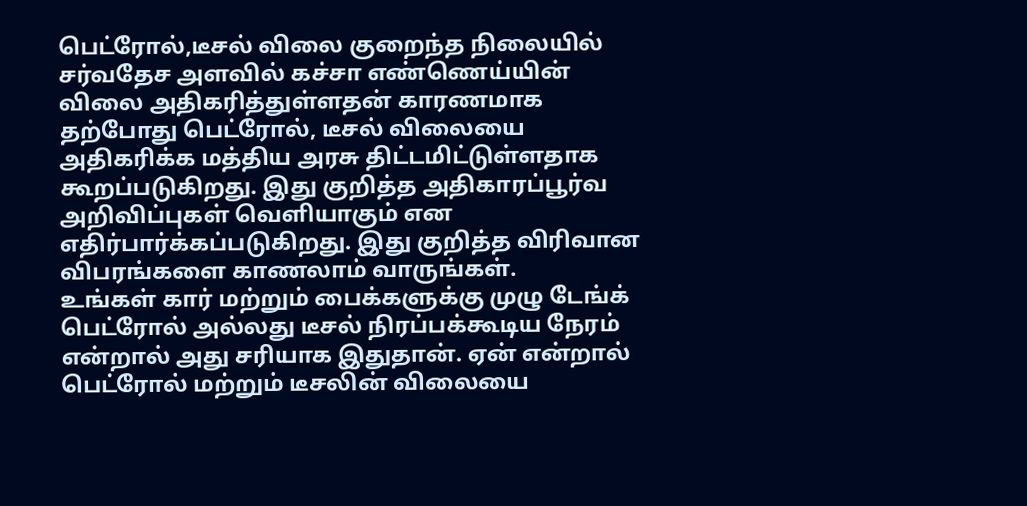பெட்ரோல்,டீசல் விலை குறைந்த நிலையில் சர்வதேச அளவில் கச்சா எண்ணெய்யின் விலை அதிகரித்துள்ளதன் காரணமாக தற்போது பெட்ரோல், டீசல் விலையை அதிகரிக்க மத்திய அரசு திட்டமிட்டுள்ளதாக கூறப்படுகிறது. இது குறித்த அதிகாரப்பூர்வ அறிவிப்புகள் வெளியாகும் என எதிர்பார்க்கப்படுகிறது. இது குறித்த விரிவான விபரங்களை காணலாம் வாருங்கள்.
உங்கள் கார் மற்றும் பைக்களுக்கு முழு டேங்க் பெட்ரோல் அல்லது டீசல் நிரப்பக்கூடிய நேரம் என்றால் அது சரியாக இதுதான். ஏன் என்றால் பெட்ரோல் மற்றும் டீசலின் விலையை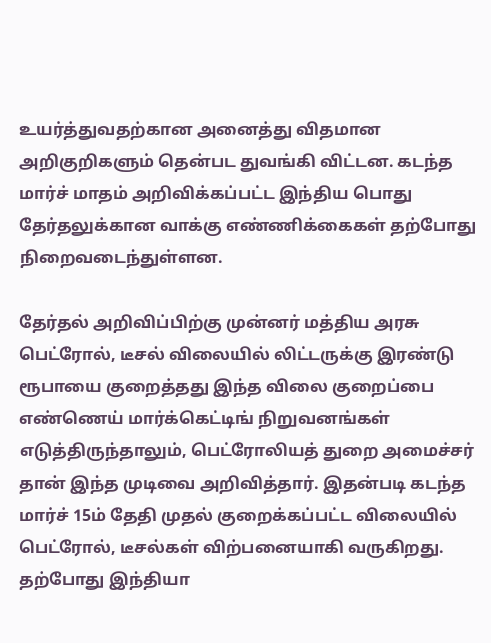உயர்த்துவதற்கான அனைத்து விதமான அறிகுறிகளும் தென்பட துவங்கி விட்டன. கடந்த மார்ச் மாதம் அறிவிக்கப்பட்ட இந்திய பொது தேர்தலுக்கான வாக்கு எண்ணிக்கைகள் தற்போது நிறைவடைந்துள்ளன.

தேர்தல் அறிவிப்பிற்கு முன்னர் மத்திய அரசு பெட்ரோல், டீசல் விலையில் லிட்டருக்கு இரண்டு ரூபாயை குறைத்தது இந்த விலை குறைப்பை எண்ணெய் மார்க்கெட்டிங் நிறுவனங்கள் எடுத்திருந்தாலும், பெட்ரோலியத் துறை அமைச்சர் தான் இந்த முடிவை அறிவித்தார். இதன்படி கடந்த மார்ச் 15ம் தேதி முதல் குறைக்கப்பட்ட விலையில் பெட்ரோல், டீசல்கள் விற்பனையாகி வருகிறது.
தற்போது இந்தியா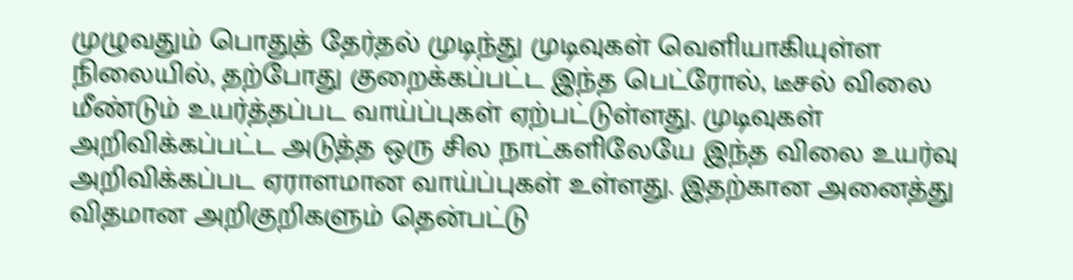முழுவதும் பொதுத் தேர்தல் முடிந்து முடிவுகள் வெளியாகியுள்ள நிலையில், தற்போது குறைக்கப்பட்ட இந்த பெட்ரோல், டீசல் விலை மீண்டும் உயர்த்தப்பட வாய்ப்புகள் ஏற்பட்டுள்ளது. முடிவுகள் அறிவிக்கப்பட்ட அடுத்த ஒரு சில நாட்களிலேயே இந்த விலை உயர்வு அறிவிக்கப்பட ஏராளமான வாய்ப்புகள் உள்ளது. இதற்கான அனைத்து விதமான அறிகுறிகளும் தென்பட்டு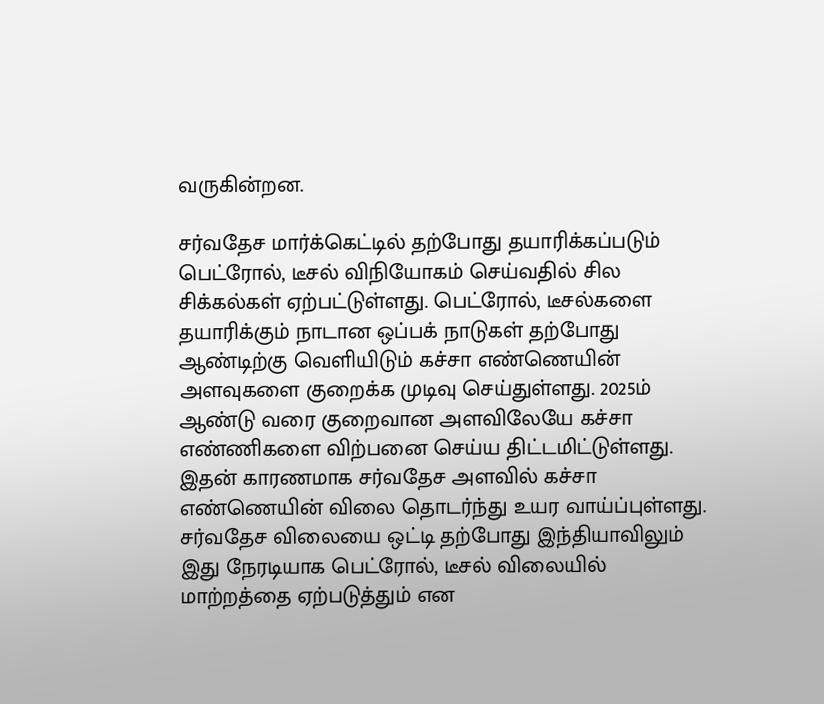வருகின்றன.

சர்வதேச மார்க்கெட்டில் தற்போது தயாரிக்கப்படும் பெட்ரோல், டீசல் விநியோகம் செய்வதில் சில சிக்கல்கள் ஏற்பட்டுள்ளது. பெட்ரோல், டீசல்களை தயாரிக்கும் நாடான ஒப்பக் நாடுகள் தற்போது ஆண்டிற்கு வெளியிடும் கச்சா எண்ணெயின் அளவுகளை குறைக்க முடிவு செய்துள்ளது. 2025ம் ஆண்டு வரை குறைவான அளவிலேயே கச்சா எண்ணிகளை விற்பனை செய்ய திட்டமிட்டுள்ளது.
இதன் காரணமாக சர்வதேச அளவில் கச்சா எண்ணெயின் விலை தொடர்ந்து உயர வாய்ப்புள்ளது. சர்வதேச விலையை ஒட்டி தற்போது இந்தியாவிலும் இது நேரடியாக பெட்ரோல், டீசல் விலையில் மாற்றத்தை ஏற்படுத்தும் என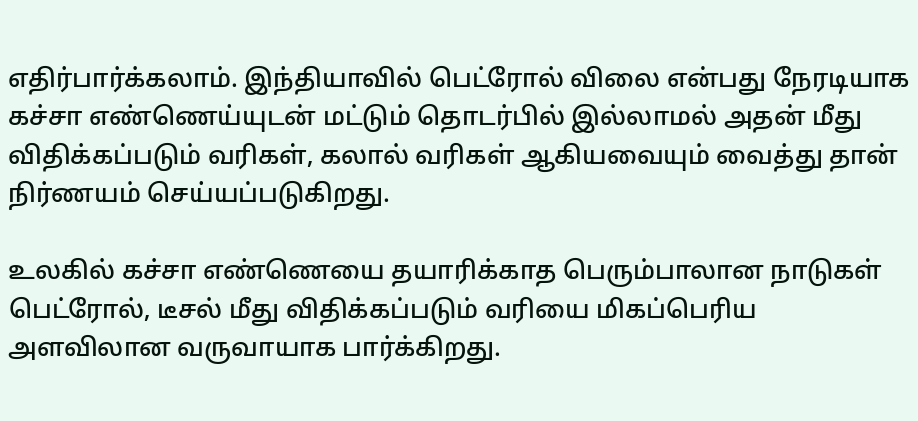எதிர்பார்க்கலாம். இந்தியாவில் பெட்ரோல் விலை என்பது நேரடியாக கச்சா எண்ணெய்யுடன் மட்டும் தொடர்பில் இல்லாமல் அதன் மீது விதிக்கப்படும் வரிகள், கலால் வரிகள் ஆகியவையும் வைத்து தான் நிர்ணயம் செய்யப்படுகிறது.

உலகில் கச்சா எண்ணெயை தயாரிக்காத பெரும்பாலான நாடுகள் பெட்ரோல், டீசல் மீது விதிக்கப்படும் வரியை மிகப்பெரிய அளவிலான வருவாயாக பார்க்கிறது.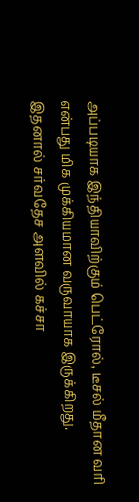அப்படியாக இந்தியாவிற்கும் பெட்ரோல், டீசல் மீதான வரி என்பது மிக முக்கியமான வருவாயாக இருக்கிறது. இதனால் சர்வதேச அளவில் கச்சா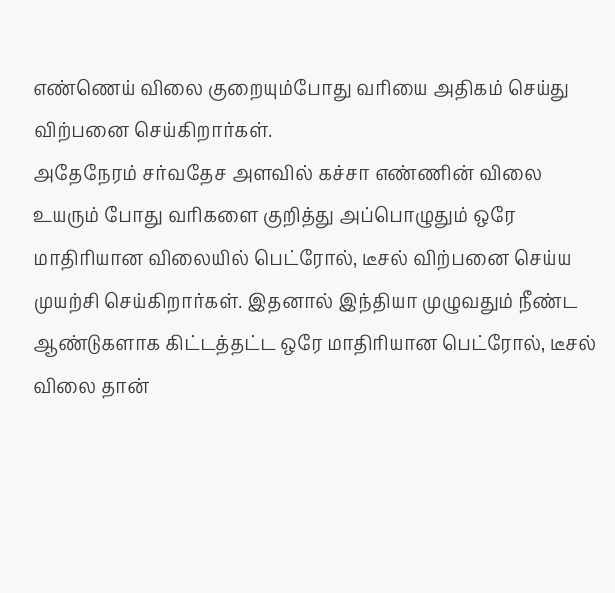எண்ணெய் விலை குறையும்போது வரியை அதிகம் செய்து விற்பனை செய்கிறார்கள்.
அதேநேரம் சர்வதேச அளவில் கச்சா எண்ணின் விலை உயரும் போது வரிகளை குறித்து அப்பொழுதும் ஒரே மாதிரியான விலையில் பெட்ரோல், டீசல் விற்பனை செய்ய முயற்சி செய்கிறார்கள். இதனால் இந்தியா முழுவதும் நீண்ட ஆண்டுகளாக கிட்டத்தட்ட ஒரே மாதிரியான பெட்ரோல், டீசல் விலை தான்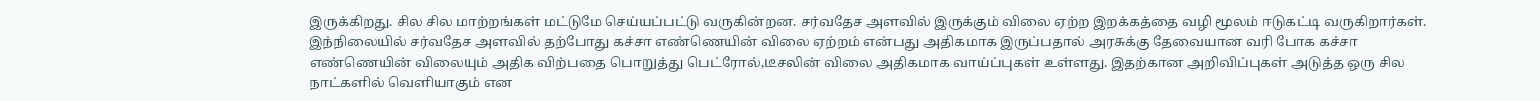இருக்கிறது. சில சில மாற்றங்கள் மட்டுமே செய்யப்பட்டு வருகின்றன. சர்வதேச அளவில் இருக்கும் விலை ஏற்ற இறக்கத்தை வழி மூலம் ஈடுகட்டி வருகிறார்கள்.
இந்நிலையில் சர்வதேச அளவில் தற்போது கச்சா எண்ணெயின் விலை ஏற்றம் என்பது அதிகமாக இருப்பதால் அரசுக்கு தேவையான வரி போக கச்சா எண்ணெயின் விலையும் அதிக விற்பதை பொறுத்து பெட்ரோல்,டீசலின் விலை அதிகமாக வாய்ப்புகள் உள்ளது. இதற்கான அறிவிப்புகள் அடுத்த ஒரு சில நாட்களில் வெளியாகும் என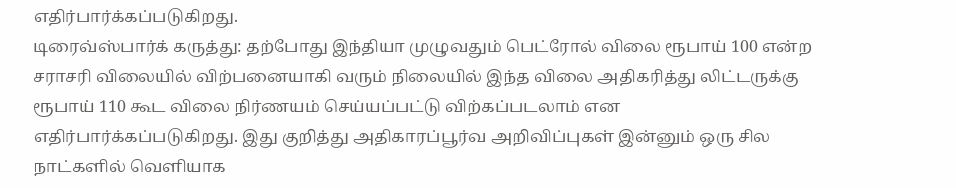எதிர்பார்க்கப்படுகிறது.
டிரைவ்ஸ்பார்க் கருத்து: தற்போது இந்தியா முழுவதும் பெட்ரோல் விலை ரூபாய் 100 என்ற சராசரி விலையில் விற்பனையாகி வரும் நிலையில் இந்த விலை அதிகரித்து லிட்டருக்கு ரூபாய் 110 கூட விலை நிர்ணயம் செய்யப்பட்டு விற்கப்படலாம் என எதிர்பார்க்கப்படுகிறது. இது குறித்து அதிகாரப்பூர்வ அறிவிப்புகள் இன்னும் ஒரு சில நாட்களில் வெளியாக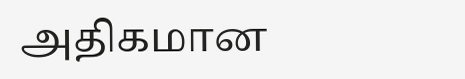அதிகமான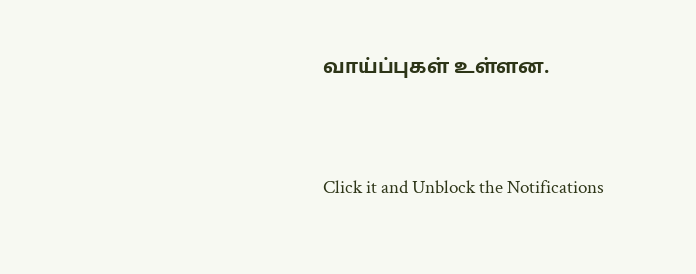வாய்ப்புகள் உள்ளன.


Click it and Unblock the Notifications